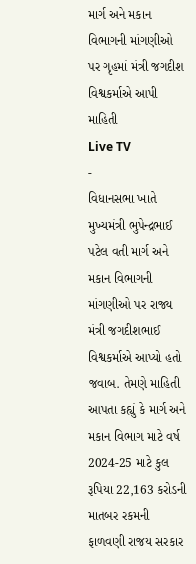માર્ગ અને મકાન વિભાગની માંગણીઓ પર ગૃહમાં મંત્રી જગદીશ વિશ્વકર્માએ આપી માહિતી
Live TV
-
વિધાનસભા ખાતે મુખ્યમંત્રી ભુપેન્દ્રભાઈ પટેલ વતી માર્ગ અને મકાન વિભાગની માંગણીઓ પર રાજ્ય મંત્રી જગદીશભાઈ વિશ્વકર્માએ આપ્યો હતો જવાબ. તેમણે માહિતી આપતા કહ્યું કે માર્ગ અને મકાન વિભાગ માટે વર્ષ 2024-25 માટે કુલ રૂપિયા 22,163 કરોડની માતબર રકમની ફાળવણી રાજય સરકાર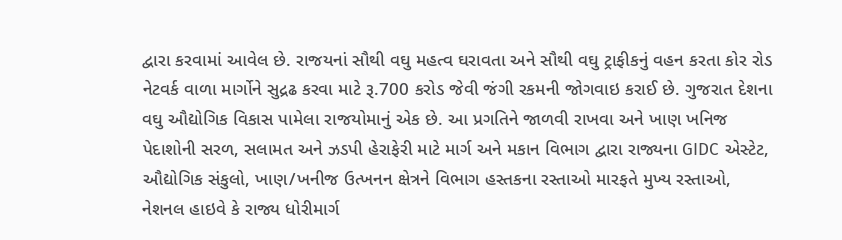દ્વારા કરવામાં આવેલ છે. રાજયનાં સૌથી વઘુ મહત્વ ઘરાવતા અને સૌથી વઘુ ટ્રાફીકનું વહન કરતા કોર રોડ નેટવર્ક વાળા માર્ગોને સુદ્રઢ કરવા માટે રૂ.700 કરોડ જેવી જંગી રકમની જોગવાઇ કરાઈ છે. ગુજરાત દેશના વઘુ ઔદ્યોગિક વિકાસ પામેલા રાજયોમાનું એક છે. આ પ્રગતિને જાળવી રાખવા અને ખાણ ખનિજ પેદાશોની સરળ, સલામત અને ઝડપી હેરાફેરી માટે માર્ગ અને મકાન વિભાગ દ્વારા રાજ્યના GIDC એસ્ટેટ, ઔદ્યોગિક સંકુલો, ખાણ/ખનીજ ઉત્ખનન ક્ષેત્રને વિભાગ હસ્તકના રસ્તાઓ મારફતે મુખ્ય રસ્તાઓ, નેશનલ હાઇવે કે રાજ્ય ધોરીમાર્ગ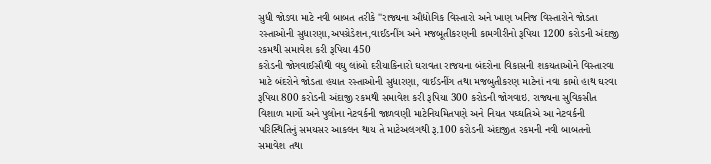સુધી જોડવા માટે નવી બાબત તરીકે ''રાજ્યના ઔદ્યોગિક વિસ્તારો અને ખાણ ખનિજ વિસ્તારોને જોડતા રસ્તાઓની સુધારણા,અપગ્રેડેશન,વાઈડનીંગ અને મજબૂતીકરણની કામગીરીનો રૂપિયા 1200 કરોડની અંદાજી રકમથી સમાવેશ કરી રૂપિયા 450
કરોડની જોગવાઈસૌથી વઘુ લાંબો દરીયાકિનારો ઘરાવતા રાજયના બંદરોના વિકાસની શકયતાઓને વિસ્તારવા માટે બંદરોને જોડતા હયાત રસ્તાઓની સુધારણા, વાઈડનીંગ તથા મજબુતીકરણ માટેનાં નવા કામો હાથ ઘરવા રૂપિયા 800 કરોડની અંદાજી રકમથી સમાવેશ કરી રૂપિયા 300 કરોડની જોગવાઇ. રાજ્યના સુવિકસીત વિશાળ માર્ગો અને પુલોના નેટવર્કની જાળવણી માટેનિયમિતપણે અને નિયત પઘ્ઘતિએ આ નેટવર્કની પરિસ્થિતિનું સમયસર આકલન થાય તે માટેઅલગથી રૂ.100 કરોડની અંદાજીત રકમની નવી બાબતનો સમાવેશ તથા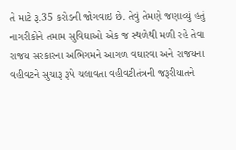તે માટે રૂ.35 કરોડની જોગવાઇ છે. તેવું તેમણે જણાવ્યું હતું
નાગરીકોને તમામ સુવિઘાઓ એક જ સ્થળેથી મળી રહે તેવા રાજય સરકારના અભિગમને આગળ વઘારવા અને રાજયના વહીવટને સુચારૂ રૂપે ચલાવતા વહીવટીતંત્રની જરૂરીયાતને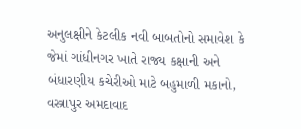અનુલક્ષીને કેટલીક નવી બાબતોનો સમાવેશ કે જેમાં ગાંધીનગર ખાતે રાજ્ય કક્ષાની અને બંધારણીય કચેરીઓ માટે બહુમાળી મકાનો, વસ્ત્રાપુર અમદાવાદ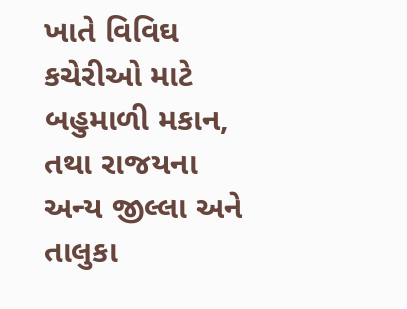ખાતે વિવિઘ કચેરીઓ માટે બહુમાળી મકાન, તથા રાજયના અન્ય જીલ્લા અને તાલુકા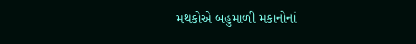મથકોએ બહુમાળી મકાનોનાં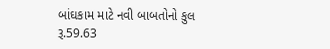બાંઘકામ માટે નવી બાબતોનો કુલ રૂ.59.63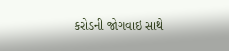કરોડની જોગવાઇ સાથે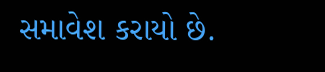સમાવેશ કરાયો છે.